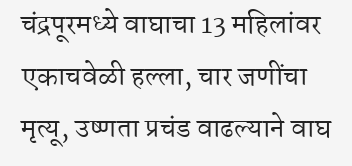चंद्रपूरमध्ये वाघाचा 13 महिलांवर एकाचवेळी हल्ला, चार जणींचा मृत्यू, उष्णता प्रचंड वाढल्याने वाघ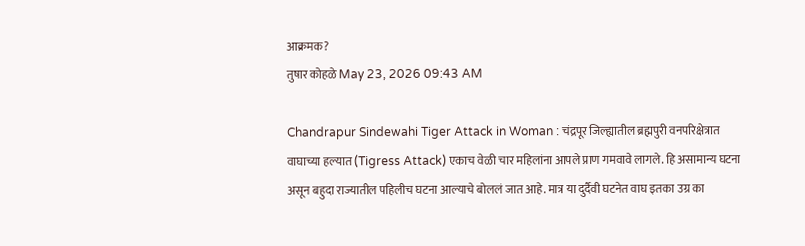आक्रमक?
तुषार कोहळे May 23, 2026 09:43 AM

Chandrapur Sindewahi Tiger Attack in Woman : चंद्रपूर जिल्ह्यातील ब्रह्मपुरी वनपरिक्षेत्रात वाघाच्या हल्यात (Tigress Attack) एकाच वेळी चार महिलांना आपले प्राण गमवावे लागले. हि असामान्य घटना असून बहुदा राज्यातील पहिलीच घटना आल्याचे बोललं जात आहे. मात्र या दुर्दैवी घटनेत वाघ इतका उग्र का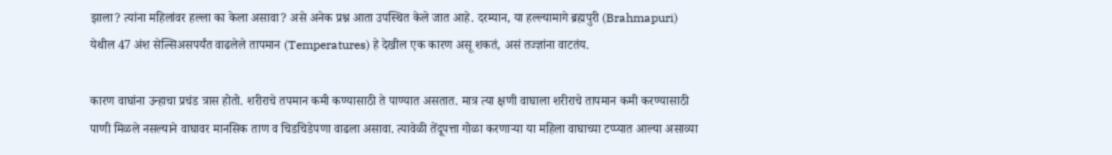झाला? त्यांना महिलांवर हल्ला का केला असावा? असे अनेक प्रश्न आता उपस्थित केले जात आहे. दरम्यान, या हल्ल्यामागे ब्रह्मपुरी (Brahmapuri) येथील 47 अंश सेल्सिअसपर्यंत वाढलेले तापमान (Temperatures) हे देखील एक कारण असू शकतं, असं तज्ज्ञांना वाटतंय.

कारण वाघांना उन्हाचा प्रचंड त्रास होतो. शरीराचे तपमान कमी कण्यासाठी ते पाण्यात असतात. मात्र त्या क्षणी वाघाला शरीराचे तापमान कमी करण्यासाठी पाणी मिळले नसल्याने वाघावर मानसिक ताण व चिडचिडेपणा वाढला असावा. त्यावेळी तेंदूपत्ता गोळा करणाऱ्या या महिला वाघाच्या टप्प्यात आल्या असाव्या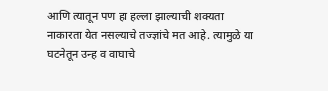आणि त्यातून पण हा हल्ला झाल्याची शक्यता नाकारता येत नसल्याचे तज्ज्ञांचे मत आहे. त्यामुळे या घटनेतून उन्ह व वाघाचे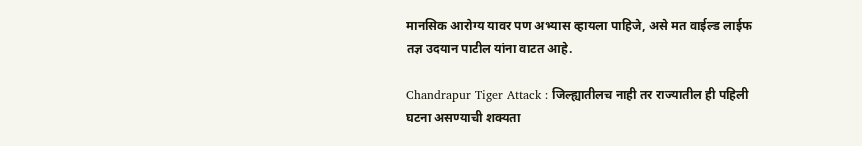मानसिक आरोग्य यावर पण अभ्यास व्हायला पाहिजे, असे मत वाईल्ड लाईफ तज्ञ उदयान पाटील यांना वाटत आहे.

Chandrapur Tiger Attack : जिल्ह्यातीलच नाही तर राज्यातील ही पहिली घटना असण्याची शक्यता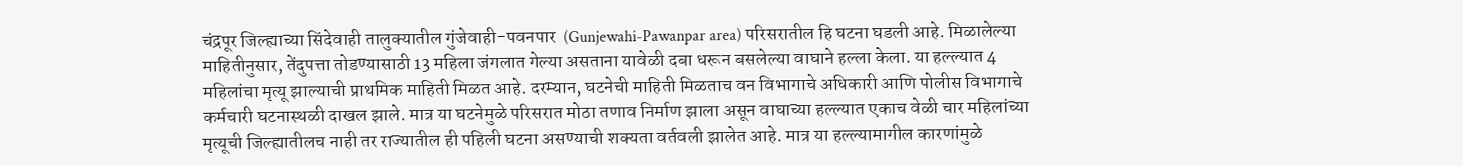चंद्रपूर जिल्ह्याच्या सिंदेवाही तालुक्यातील गुंजेवाही-पवनपार  (Gunjewahi-Pawanpar area) परिसरातील हि घटना घडली आहे. मिळालेल्या माहितीनुसार, तेंदुपत्ता तोडण्यासाठी 13 महिला जंगलात गेल्या असताना यावेळी दबा धरून बसलेल्या वाघाने हल्ला केला. या हल्ल्यात 4 महिलांचा मृत्यू झाल्याची प्राथमिक माहिती मिळत आहे. दरम्यान, घटनेची माहिती मिळताच वन विभागाचे अधिकारी आणि पोलीस विभागाचे कर्मचारी घटनास्थळी दाखल झाले. मात्र या घटनेमुळे परिसरात मोठा तणाव निर्माण झाला असून वाघाच्या हल्ल्यात एकाच वेळी चार महिलांच्या मृत्यूची जिल्ह्यातीलच नाही तर राज्यातील ही पहिली घटना असण्याची शक्यता वर्तवली झालेत आहे. मात्र या हल्ल्यामागील कारणांमुळे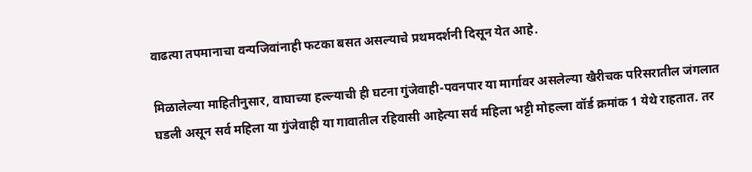वाढत्या तपमानाचा वन्यजिवांनाही फटका बसत असल्याचे प्रथमदर्शनी दिसून येत आहे.

मिळालेल्या माहितीनुसार, वाघाच्या हल्ल्याची ही घटना गुंजेवाही-पवनपार या मार्गावर असलेल्या खैरीचक परिसरातील जंगलात घडली असून सर्व महिला या गुंजेवाही या गावातील रहिवासी आहेत्या सर्व महिला भट्टी मोहल्ला वॉर्ड क्रमांक 1 येथे राहतात. तर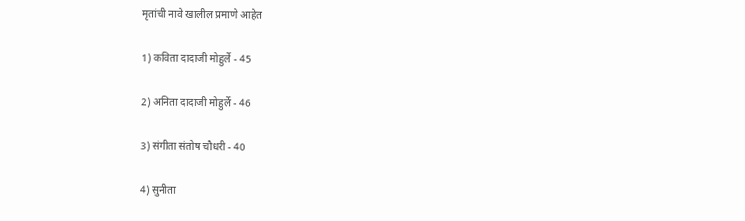मृतांची नावे खालील प्रमाणे आहेत

1) कविता दादाजी मोहुर्ले - 45

2) अनिता दादाजी मोहुर्ले - 46

3) संगीता संतोष चौधरी - 40

4) सुनीता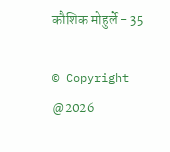कौशिक मोहुर्ले - 35

© Copyright @2026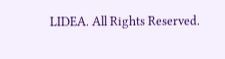LIDEA. All Rights Reserved.